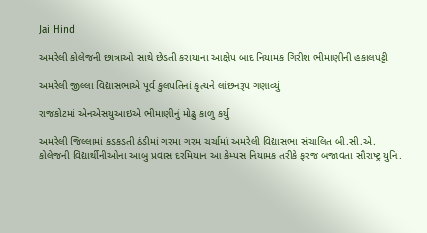Jai Hind

અમરેલી કોલેજની છાત્રાઓ સાથે છેડતી કરાયાના આક્ષેપ બાદ નિયામક ગિરીશ ભીમાણીની હકાલપટ્ટી

અમરેલી જીલ્લા વિદ્યાસભાએ પૂર્વ કુલપતિનાં કૃત્યને લાંછનરૂપ ગણાવ્યું

રાજકોટમાં એનએસયુઆઇએ ભીમાણીનું મોઢુ કાળુ કર્યુ

અમરેલી જિલ્લામાં કડકડતી ઠંડીમાં ગરમા ગરમ ચર્ચામાં અમરેલી વિદ્યાસભા સંચાલિત બી.સી.એ. કોલેજની વિદ્યાર્થીનીઓના આબુ પ્રવાસ દરમિયાન આ કેમ્પસ નિયામક તરીકે ફરજ બજાવતા સૌરાષ્ટ્ર યુનિ.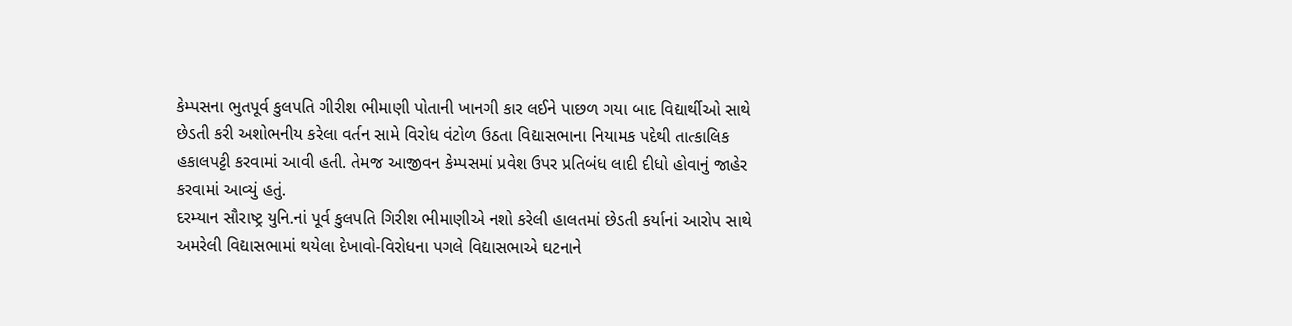કેમ્પસના ભુતપૂર્વ કુલપતિ ગીરીશ ભીમાણી પોતાની ખાનગી કાર લઈને પાછળ ગયા બાદ વિદ્યાર્થીઓ સાથે છેડતી કરી અશોભનીય કરેલા વર્તન સામે વિરોધ વંટોળ ઉઠતા વિદ્યાસભાના નિયામક પદેથી તાત્કાલિક હકાલપટ્ટી કરવામાં આવી હતી. તેમજ આજીવન કેમ્પસમાં પ્રવેશ ઉપર પ્રતિબંધ લાદી દીધો હોવાનું જાહેર કરવામાં આવ્યું હતું.
દરમ્યાન સૌરાષ્ટ્ર યુનિ.નાં પૂર્વ કુલપતિ ગિરીશ ભીમાણીએ નશો કરેલી હાલતમાં છેડતી કર્યાનાં આરોપ સાથે અમરેલી વિદ્યાસભામાં થયેલા દેખાવો-વિરોધના પગલે વિદ્યાસભાએ ઘટનાને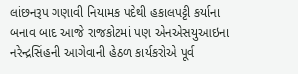લાંછનરૂપ ગણાવી નિયામક પદેથી હકાલપટ્ટી કર્યાના બનાવ બાદ આજે રાજકોટમાં પણ એનએસયુઆઇના નરેન્દ્રસિંહની આગેવાની હેઠળ કાર્યકરોએ પૂર્વ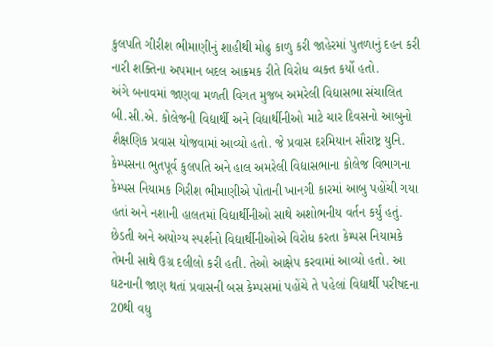કુલપતિ ગીરીશ ભીમાણીનું શાહીથી મોઢુ કાળુ કરી જાહેરમાં પુતળાનું દહન કરી નારી શક્તિના અપમાન બદલ આક્રમક રીતે વિરોધ વ્યક્ત કર્યો હતો.
અંગે બનાવમાં જાણવા મળતી વિગત મુજબ અમરેલી વિદ્યાસભા સંચાલિત બી.સી.એ. કોલેજની વિદ્યાર્થી અને વિદ્યાર્થીનીઓ માટે ચાર દિવસનો આબુનો શૈક્ષણિક પ્રવાસ યોજવામાં આવ્યો હતો. જે પ્રવાસ દરમિયાન સૌરાષ્ટ્ર યુનિ. કેમ્પસના ભુતપૂર્વ કુલપતિ અને હાલ અમરેલી વિદ્યાસભાના કોલેજ વિભાગના કેમ્પસ નિયામક ગિરીશ ભીમાણીએ પોતાની ખાનગી કારમાં આબુ પહોંચી ગયા હતાં અને નશાની હાલતમાં વિદ્યાર્થીનીઓ સાથે અશોભનીય વર્તન કર્યું હતું.
છેડતી અને અયોગ્ય સ્પર્શનો વિદ્યાર્થીનીઓએ વિરોધ કરતા કેમ્પસ નિયામકે તેમની સાથે ઉગ્ર દલીલો કરી હતી. તેઓ આક્ષેપ કરવામાં આવ્યો હતો. આ ઘટનાની જાણ થતાં પ્રવાસની બસ કેમ્પસમાં પહોંચે તે પહેલાં વિદ્યાર્થી પરીષદના 20થી વધુ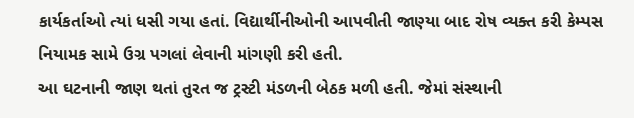કાર્યકર્તાઓ ત્યાં ધસી ગયા હતાં. વિદ્યાર્થીનીઓની આપવીતી જાણ્યા બાદ રોષ વ્યક્ત કરી કેમ્પસ નિયામક સામે ઉગ્ર પગલાં લેવાની માંગણી કરી હતી.
આ ઘટનાની જાણ થતાં તુરત જ ટ્રસ્ટી મંડળની બેઠક મળી હતી. જેમાં સંસ્થાની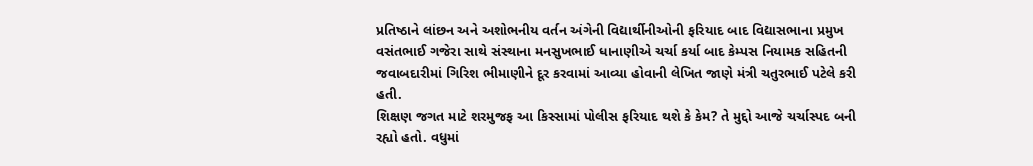પ્રતિષ્ઠાને લાંછન અને અશોભનીય વર્તન અંગેની વિદ્યાર્થીનીઓની ફરિયાદ બાદ વિદ્યાસભાના પ્રમુખ વસંતભાઈ ગજેરા સાથે સંસ્થાના મનસુખભાઈ ધાનાણીએ ચર્ચા કર્યા બાદ કેમ્પસ નિયામક સહિતની જવાબદારીમાં ગિરિશ ભીમાણીને દૂર કરવામાં આવ્યા હોવાની લેખિત જાણે મંત્રી ચતુરભાઈ પટેલે કરી હતી.
શિક્ષણ જગત માટે શરમુજફ આ કિસ્સામાં પોલીસ ફરિયાદ થશે કે કેમ? તે મુદ્દો આજે ચર્ચાસ્પદ બની રહ્યો હતો. વધુમાં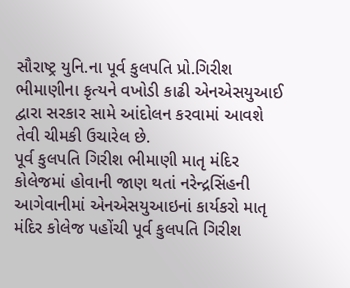સૌરાષ્ટ્ર યુનિ.ના પૂર્વ કુલપતિ પ્રો.ગિરીશ ભીમાણીના કૃત્યને વખોડી કાઢી એનએસયુઆઈ દ્વારા સરકાર સામે આંદોલન કરવામાં આવશે તેવી ચીમકી ઉચારેલ છે.
પૂર્વ કુલપતિ ગિરીશ ભીમાણી માતૃ મંદિર કોલેજમાં હોવાની જાણ થતાં નરેન્દ્રસિંહની આગેવાનીમાં એનએસયુઆઇનાં કાર્યકરો માતૃ મંદિર કોલેજ પહોંચી પૂર્વ કુલપતિ ગિરીશ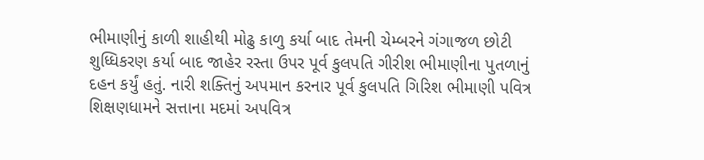ભીમાણીનું કાળી શાહીથી મોઢુ કાળુ કર્યા બાદ તેમની ચેમ્બરને ગંગાજળ છોટી શુધ્ધિકરણ કર્યા બાદ જાહેર રસ્તા ઉપર પૂર્વ કુલપતિ ગીરીશ ભીમાણીના પુતળાનું દહન કર્યું હતું. નારી શક્તિનું અપમાન કરનાર પૂર્વ કુલપતિ ગિરિશ ભીમાણી પવિત્ર શિક્ષણધામને સત્તાના મદમાં અપવિત્ર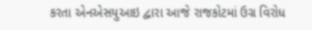કરતા એનએસયુઆઇ દ્વારા આજે રાજકોટમાં ઉગ્ર વિરોધ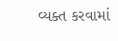વ્યક્ત કરવામાં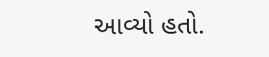આવ્યો હતો.